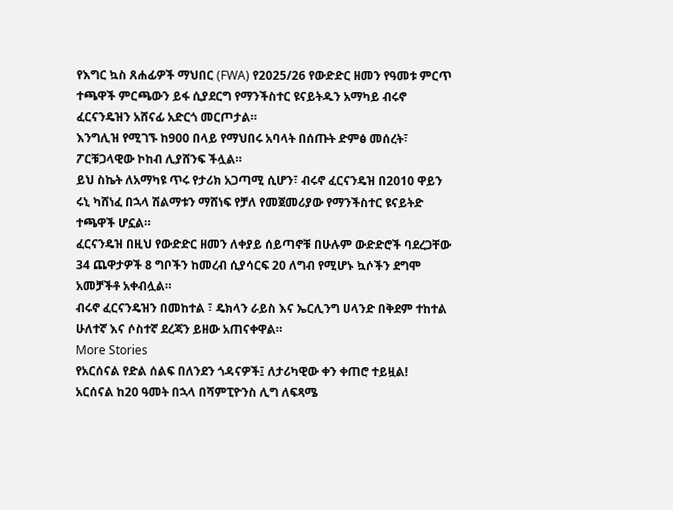የእግር ኳስ ጸሐፊዎች ማህበር (FWA) የ2025/26 የውድድር ዘመን የዓመቱ ምርጥ ተጫዋች ምርጫውን ይፋ ሲያደርግ የማንችስተር ዩናይትዱን አማካይ ብሩኖ ፈርናንዴዝን አሸናፊ አድርጎ መርጦታል።
እንግሊዝ የሚገኙ ከ900 በላይ የማህበሩ አባላት በሰጡት ድምፅ መሰረት፣ ፖርቹጋላዊው ኮከብ ሊያሸንፍ ችሏል።
ይህ ስኬት ለአማካዩ ጥሩ የታሪክ አጋጣሚ ሲሆን፣ ብሩኖ ፈርናንዴዝ በ2010 ዋይን ሩኒ ካሸነፈ በኋላ ሽልማቱን ማሸነፍ የቻለ የመጀመሪያው የማንችስተር ዩናይትድ ተጫዋች ሆኗል።
ፈርናንዴዝ በዚህ የውድድር ዘመን ለቀያይ ሰይጣኖቹ በሁሉም ውድድሮች ባደረጋቸው 34 ጨዋታዎች 8 ግቦችን ከመረብ ሲያሳርፍ 20 ለግብ የሚሆኑ ኳሶችን ደግሞ አመቻችቶ አቀብሏል።
ብሩኖ ፈርናንዴዝን በመከተል ፣ ዴክላን ራይስ እና ኤርሊንግ ሀላንድ በቅደም ተከተል ሁለተኛ እና ሶስተኛ ደረጃን ይዘው አጠናቀዋል።
More Stories
የአርሰናል የድል ሰልፍ በለንደን ጎዳናዎች፤ ለታሪካዊው ቀን ቀጠሮ ተይዟል!
አርሰናል ከ20 ዓመት በኋላ በሻምፒዮንስ ሊግ ለፍጻሜ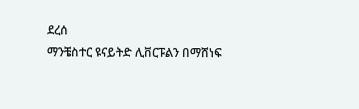ደረሰ
ማንቼስተር ዩናይትድ ሊቨርፑልን በማሸነፍ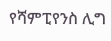የሻምፒየንስ ሊግ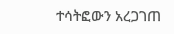ተሳትፎውን አረጋገጠ